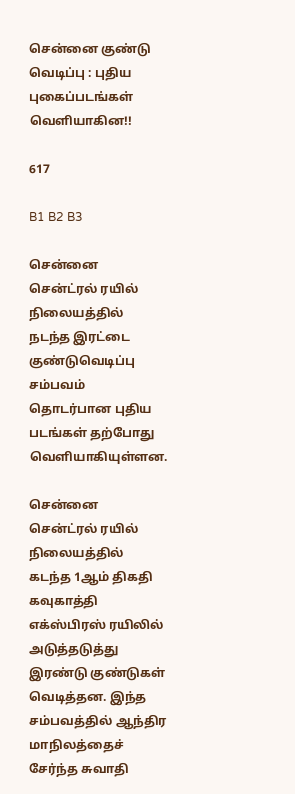சென்னை குண்டு வெடிப்பு : புதிய புகைப்படங்கள் வெளியாகின!!

617

B1 B2 B3

சென்னை சென்ட்ரல் ரயில் நிலையத்தில் நடந்த இரட்டை குண்டுவெடிப்பு சம்பவம் தொடர்பான புதிய படங்கள் தற்போது வெளியாகியுள்ளன.

சென்னை சென்ட்ரல் ரயில் நிலையத்தில் கடந்த 1ஆம் திகதி கவுகாத்தி எக்ஸ்பிரஸ் ரயிலில் அடுத்தடுத்து இரண்டு குண்டுகள் வெடித்தன. இந்த சம்பவத்தில் ஆந்திர மாநிலத்தைச் சேர்ந்த சுவாதி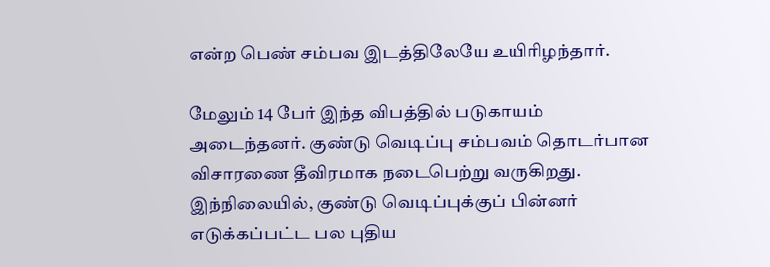என்ற பெண் சம்பவ இடத்திலேயே உயிரிழந்தார்.

மேலும் 14 பேர் இந்த விபத்தில் படுகாயம் அடைந்தனர். குண்டு வெடிப்பு சம்பவம் தொடர்பான விசாரணை தீவிரமாக நடைபெற்று வருகிறது. இந்நிலையில், குண்டு வெடிப்புக்குப் பின்னர் எடுக்கப்பட்ட பல புதிய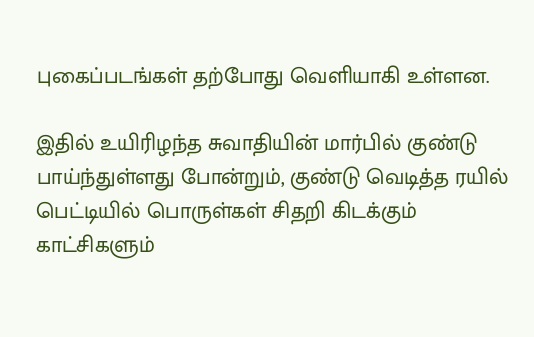புகைப்படங்கள் தற்போது வெளியாகி உள்ளன.

இதில் உயிரிழந்த சுவாதியின் மார்பில் குண்டு பாய்ந்துள்ளது போன்றும், குண்டு வெடித்த ரயில் பெட்டியில் பொருள்கள் சிதறி கிடக்கும் காட்சிகளும்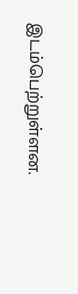இடம்பெற்றுள்ளன.